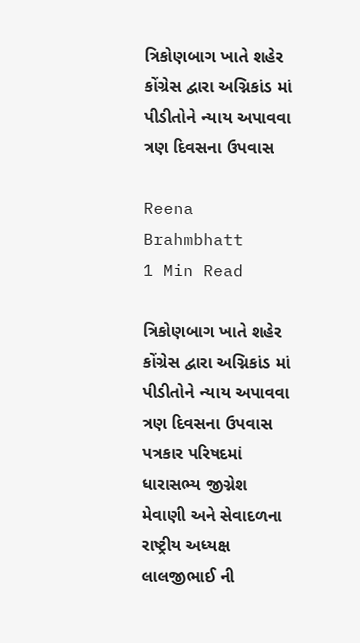ત્રિકોણબાગ ખાતે શહેર કોંગ્રેસ દ્વારા અગ્નિકાંડ માં પીડીતોને ન્યાય અપાવવા ત્રણ દિવસના ઉપવાસ

Reena Brahmbhatt
1 Min Read

ત્રિકોણબાગ ખાતે શહેર કોંગ્રેસ દ્વારા અગ્નિકાંડ માં પીડીતોને ન્યાય અપાવવા ત્રણ દિવસના ઉપવાસ
પત્રકાર પરિષદમાં ધારાસભ્ય જીગ્નેશ મેવાણી અને સેવાદળના રાષ્ટ્રીય અધ્યક્ષ લાલજીભાઈ ની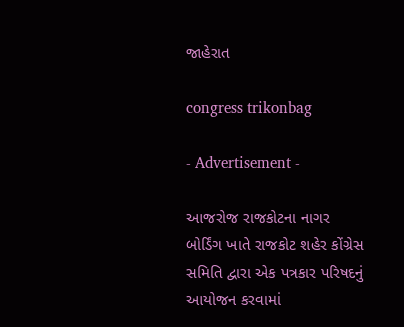જાહેરાત

congress trikonbag

- Advertisement -

આજરોજ રાજકોટના નાગર બોર્ડિંગ ખાતે રાજકોટ શહેર કોંગ્રેસ સમિતિ દ્વારા એક પત્રકાર પરિષદનું આયોજન કરવામાં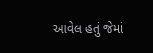આવેલ હતું જેમાં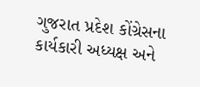ગુજરાત પ્રદેશ કોંગ્રેસના કાર્યકારી અધ્યક્ષ અને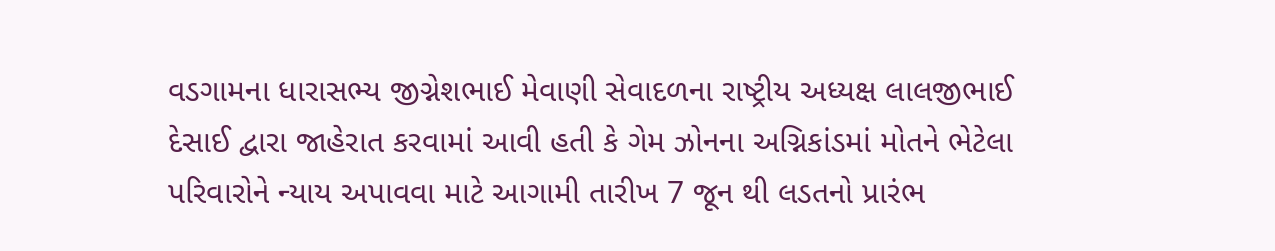વડગામના ધારાસભ્ય જીગ્નેશભાઈ મેવાણી સેવાદળના રાષ્ટ્રીય અધ્યક્ષ લાલજીભાઈ દેસાઈ દ્વારા જાહેરાત કરવામાં આવી હતી કે ગેમ ઝોનના અગ્નિકાંડમાં મોતને ભેટેલા પરિવારોને ન્યાય અપાવવા માટે આગામી તારીખ 7 જૂન થી લડતનો પ્રારંભ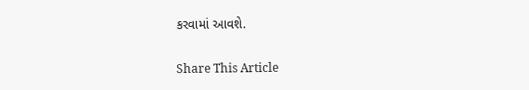કરવામાં આવશે.

Share This Article